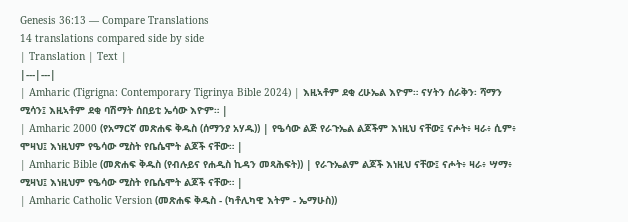Genesis 36:13 — Compare Translations
14 translations compared side by side
| Translation | Text |
|---|---|
| Amharic (Tigrigna: Contemporary Tigrinya Bible 2024) | እዚኣቶም ደቂ ረሁኤል እዮም። ናሃትን ሰራቅን፡ ሻማን ሚሳን፤ እዚኣቶም ደቂ ባሽማት ሰበይቲ ኤሳው እዮም። |
| Amharic 2000 (የአማርኛ መጽሐፍ ቅዱስ (ሰማንያ አሃዱ)) | የዔሳው ልጅ የራጉኤል ልጆችም እነዚህ ናቸው፤ ናሖት፥ ዛራ፥ ሲም፥ ሞዛህ፤ እነዚህም የዔሳው ሚስት የቤሴሞት ልጆች ናቸው። |
| Amharic Bible (መጽሐፍ ቅዱስ (የብሉይና የሐዲስ ኪዳን መጻሕፍት)) | የራጉኤልም ልጆች እነዚህ ናቸው፤ ናሖት፥ ዛራ፥ ሣማ፥ ሚዛህ፤ እነዚህም የዔሳው ሚስት የቤሴሞት ልጆች ናቸው። |
| Amharic Catholic Version (መጽሐፍ ቅዱስ - (ካቶሊካዊ እትም - ኤማሁስ))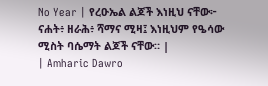No Year | የረዑኤል ልጆች እነዚህ ናቸው፦ ናሐት፥ ዘራሕ፥ ሻማና ሚዛ፤ እነዚህም የዔሳው ሚስት ባሴማት ልጆች ናቸው። |
| Amharic Dawro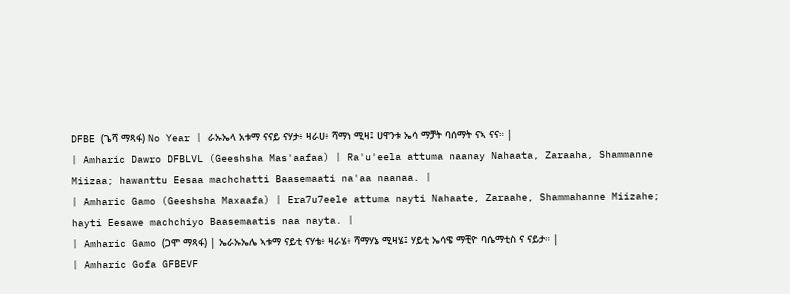DFBE (ጌሻ ማጻፋ) No Year | ራኡኤላ አቱማ ናናይ ናሃታ፥ ዛራሀ፥ ሻማነ ሚዛ፤ ሀዋንቱ ኤሳ ማቻት ባሰማት ናኣ ናና። |
| Amharic Dawro DFBLVL (Geeshsha Mas'aafaa) | Ra'u'eela attuma naanay Nahaata, Zaraaha, Shammanne Miizaa; hawanttu Eesaa machchatti Baasemaati na'aa naanaa. |
| Amharic Gamo (Geeshsha Maxaafa) | Era7u7eele attuma nayti Nahaate, Zaraahe, Shammahanne Miizahe; hayti Eesawe machchiyo Baasemaatis naa nayta. |
| Amharic Gamo (ጋሞ ማጻፋ) | ኤራኡኤሌ ኣቱማ ናይቲ ናሃቴ፥ ዛራሄ፥ ሻማሃኔ ሚዛሄ፤ ሃይቲ ኤሳዌ ማቺዮ ባሴማቲስ ና ናይታ። |
| Amharic Gofa GFBEVF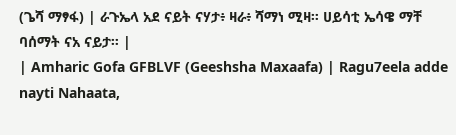(ጌሻ ማፃፋ) | ራጉኤላ አደ ናይት ናሃታ፥ ዛራ፥ ሻማነ ሚዛ። ሀይሳቲ ኤሳዌ ማቸ ባሰማት ናአ ናይታ። |
| Amharic Gofa GFBLVF (Geeshsha Maxaafa) | Ragu7eela adde nayti Nahaata,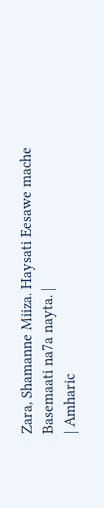Zara, Shamanne Miiza. Haysati Eesawe mache Basemaati na7a nayta. |
| Amharic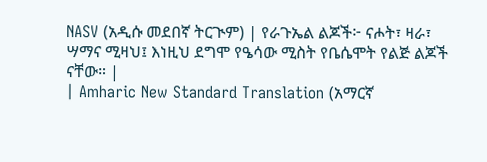NASV (አዲሱ መደበኛ ትርጒም) | የራጉኤል ልጆች፦ ናሖት፣ ዛራ፣ ሣማና ሚዛህ፤ እነዚህ ደግሞ የዔሳው ሚስት የቤሴሞት የልጅ ልጆች ናቸው። |
| Amharic New Standard Translation (አማርኛ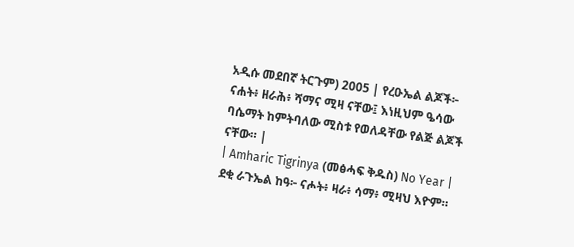አዲሱ መደበኛ ትርጉም) 2005 | የረዑኤል ልጆች፦ ናሐት፥ ዘራሕ፥ ሻማና ሚዛ ናቸው፤ እነዚህም ዔሳው ባሴማት ከምትባለው ሚስቱ የወለዳቸው የልጅ ልጆች ናቸው። |
| Amharic Tigrinya (መፅሓፍ ቅዱስ) No Year | ደቂ ራጉኤል ከዓ፦ ናሖት፥ ዛራ፥ ሳማ፥ ሚዛህ እዮም።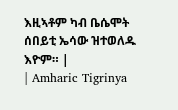እዚኣቶም ካብ ቤሴሞት ሰበይቲ ኤሳው ዝተወለዱ እዮም። |
| Amharic Tigrinya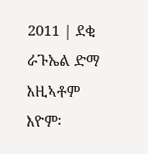2011 | ደቂ ራጉኤል ድማ እዚኣቶም እዮም፡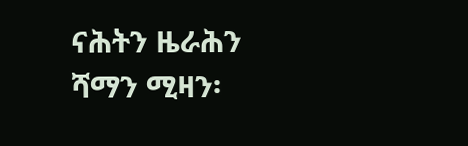ናሕትን ዜራሕን ሻማን ሚዛን፡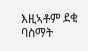እዚኣቶም ደቂ ባስማት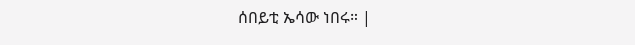ሰበይቲ ኤሳው ነበሩ። |